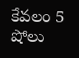కేవలం 5 షోలు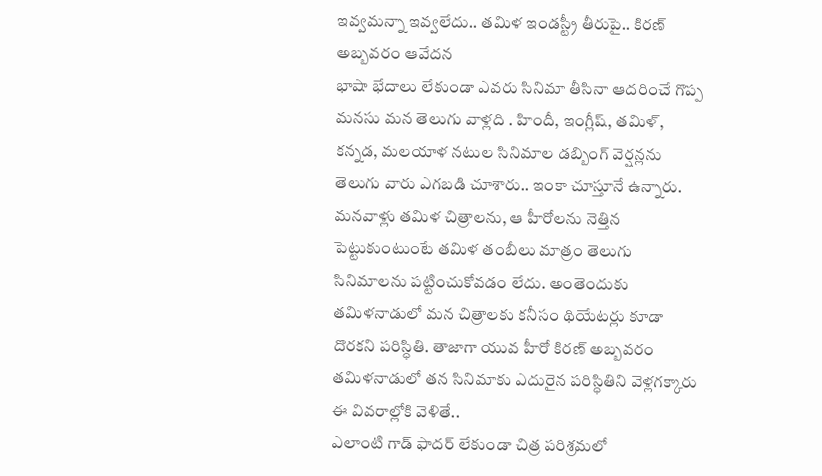ఇవ్వమన్నా ఇవ్వలేదు.. తమిళ ఇండస్ట్రీ తీరుపై.. కిరణ్ అబ్బవరం ఆవేదన
భాషా భేదాలు లేకుండా ఎవరు సినిమా తీసినా ఆదరించే గొప్ప మనసు మన తెలుగు వాళ్లది . హిందీ, ఇంగ్లీష్, తమిళ్, కన్నడ, మలయాళ నటుల సినిమాల డబ్బింగ్ వెర్షన్లను తెలుగు వారు ఎగబడి చూశారు.. ఇంకా చూస్తూనే ఉన్నారు. మనవాళ్లు తమిళ చిత్రాలను, ఆ హీరోలను నెత్తిన పెట్టుకుంటుంటే తమిళ తంబీలు మాత్రం తెలుగు సినిమాలను పట్టించుకోవడం లేదు. అంతెందుకు తమిళనాడులో మన చిత్రాలకు కనీసం థియేటర్లు కూడా దొరకని పరిస్ధితి. తాజాగా యువ హీరో కిరణ్ అబ్బవరం తమిళనాడులో తన సినిమాకు ఎదురైన పరిస్ధితిని వెళ్లగక్కారు ఈ వివరాల్లోకి వెళితే..
ఎలాంటి గాడ్ ఫాదర్ లేకుండా చిత్ర పరిశ్రమలో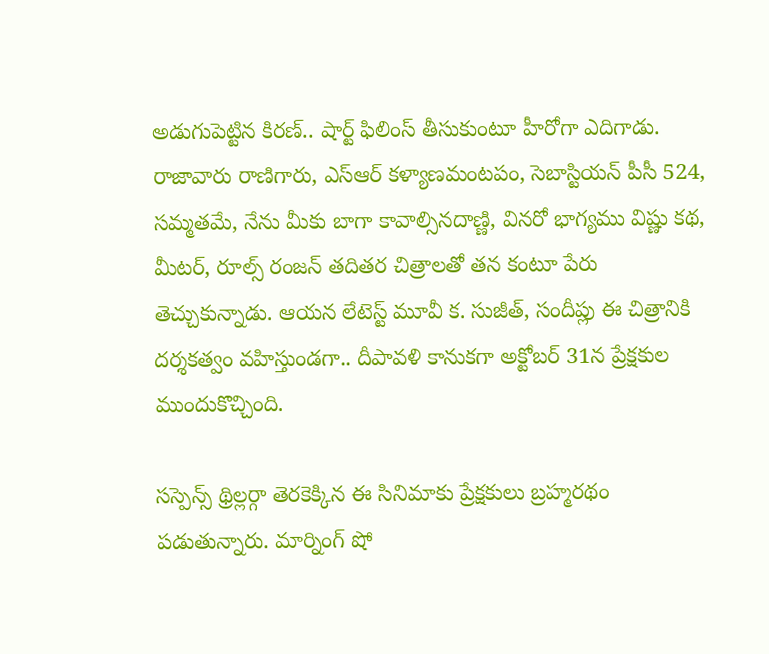అడుగుపెట్టిన కిరణ్.. షార్ట్ ఫిలింస్ తీసుకుంటూ హీరోగా ఎదిగాడు. రాజావారు రాణిగారు, ఎస్ఆర్ కళ్యాణమంటపం, సెబాస్టియన్ పీసీ 524, సమ్మతమే, నేను మీకు బాగా కావాల్సినదాణ్ణి, వినరో భాగ్యము విష్ణు కథ, మీటర్, రూల్స్ రంజన్ తదితర చిత్రాలతో తన కంటూ పేరు తెచ్చుకున్నాడు. ఆయన లేటెస్ట్ మూవీ క. సుజీత్, సందీప్లు ఈ చిత్రానికి దర్శకత్వం వహిస్తుండగా.. దీపావళి కానుకగా అక్టోబర్ 31న ప్రేక్షకుల ముందుకొచ్చింది.

సస్పెన్స్ థ్రిల్లర్గా తెరకెక్కిన ఈ సినిమాకు ప్రేక్షకులు బ్రహ్మరథం పడుతున్నారు. మార్నింగ్ షో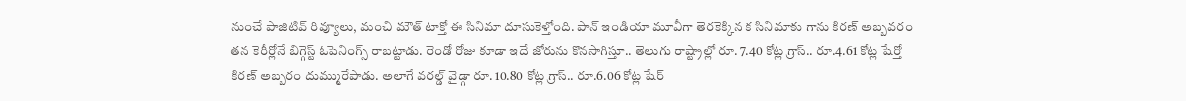నుంచే పాజిటివ్ రివ్యూలు, మంచి మౌత్ టాక్తో ఈ సినిమా దూసుకెళ్తోంది. పాన్ ఇండియా మూవీగా తెరకెక్కిన క సినిమాకు గాను కిరణ్ అబ్బవరం తన కెరీర్లోనే బిగ్గెస్ట్ ఓపెనింగ్స్ రాబట్టాడు. రెండో రోజు కూడా ఇదే జోరును కొనసాగిస్తూ.. తెలుగు రాష్ట్రాల్లో రూ. 7.40 కోట్ల గ్రాస్.. రూ.4.61 కోట్ల షేర్తో కిరణ్ అబ్బరం దుమ్మురేపాడు. అలాగే వరల్డ్ వైడ్గా రూ. 10.80 కోట్ల గ్రాస్.. రూ.6.06 కోట్ల షేర్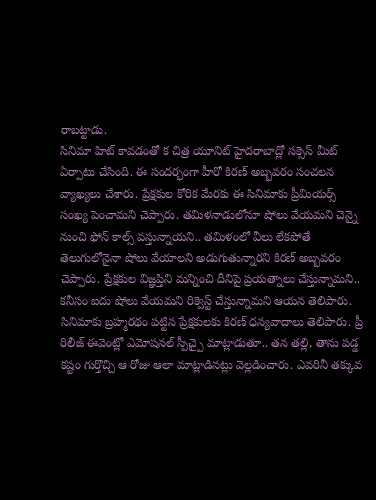రాబట్టాడు.
సినిమా హిట్ కావడంతో క చిత్ర యూనిట్ హైదరాబాద్లో సక్సెస్ మీట్ ఏర్పాటు చేసింది. ఈ సందర్భంగా హీరో కిరణ్ అబ్బవరం సంచలన వ్యాఖ్యలు చేశారు. ప్రేక్షకుల కోరిక మేరకు ఈ సినిమాకు ప్రీమియర్స్ సంఖ్య పెంచామని చెప్పారు. తమిళనాడులోనూ షోలు వేయమని చెన్నై నుంచి ఫోన్ కాల్స్ వస్తున్నాయని.. తమిళంలో వీలు లేకపోతే తెలుగులోనైనా షోలు వేయాలని అడుగుతున్నారని కిరణ్ అబ్బవరం చెప్పారు. ప్రేక్షకుల విజ్ఞప్తిని మన్నించి దీనిపై ప్రయత్నాలు చేస్తున్నామని.. కనీసం ఐదు షోలు వేయమని రిక్వెస్ట్ చేస్తున్నామని ఆయన తెలిపారు.
సినిమాకు బ్రహ్మరథం పట్టిన ప్రేక్షకులకు కిరణ్ ధన్యవాదాలు తెలిపారు. ప్రీ రిలీజ్ ఈవెంట్లో ఎమోషనల్ స్పీచ్పై మాట్లాడుతూ.. తన తల్లి, తాను పడ్డ కష్టం గుర్తొచ్చి ఆ రోజు ఆలా మాట్లాడినట్లు వెల్లడించారు. ఎవరినీ తక్కువ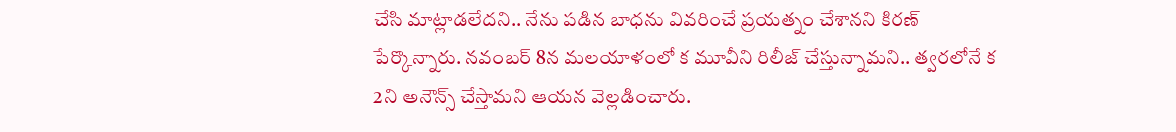చేసి మాట్లాడలేదని.. నేను పడిన బాధను వివరించే ప్రయత్నం చేశానని కిరణ్ పేర్కొన్నారు. నవంబర్ 8న మలయాళంలో క మూవీని రిలీజ్ చేస్తున్నామని.. త్వరలోనే క 2ని అనౌన్స్ చేస్తామని ఆయన వెల్లడించారు.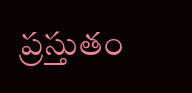ప్రస్తుతం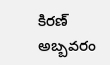కిరణ్ అబ్బవరం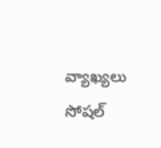వ్యాఖ్యలు సోషల్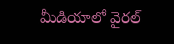మీడియాలో వైరల్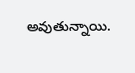అవుతున్నాయి.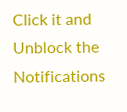Click it and Unblock the Notifications